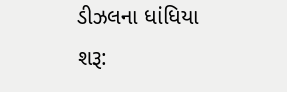ડીઝલના ધાંધિયા શરૂ: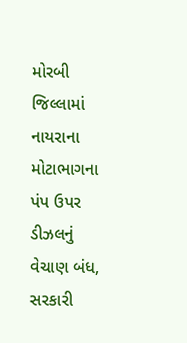મોરબી જિલ્લામાં નાયરાના મોટાભાગના પંપ ઉપર ડીઝલનું વેચાણ બંધ, સરકારી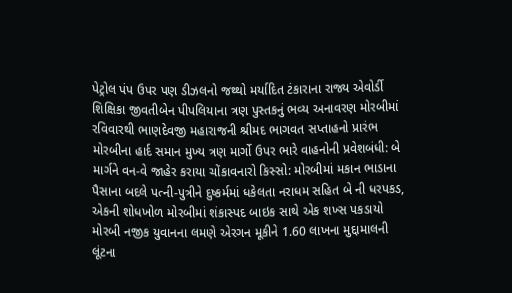પેટ્રોલ પંપ ઉપર પણ ડીઝલનો જથ્થો મર્યાદિત ટંકારાના રાજ્ય એવોર્ડી શિક્ષિકા જીવતીબેન પીપલિયાના ત્રણ પુસ્તકનું ભવ્ય અનાવરણ મોરબીમાં રવિવારથી ભાણદેવજી મહારાજની શ્રીમદ ભાગવત સપ્તાહનો પ્રારંભ મોરબીના હાર્દ સમાન મુખ્ય ત્રણ માર્ગો ઉપર ભારે વાહનોની પ્રવેશબંધી: બે માર્ગને વન-વે જાહેર કરાયા ચોંકાવનારો કિસ્સો: મોરબીમાં મકાન ભાડાના પૈસાના બદલે પત્ની-પુત્રીને દુષ્કર્મમાં ધકેલતા નરાધમ સહિત બે ની ધરપકડ, એકની શોધખોળ મોરબીમાં શંકાસ્પદ બાઇક સાથે એક શખ્સ પકડાયો મોરબી નજીક યુવાનના લમણે એરગન મૂકીને 1.60 લાખના મુદ્દામાલની લૂંટના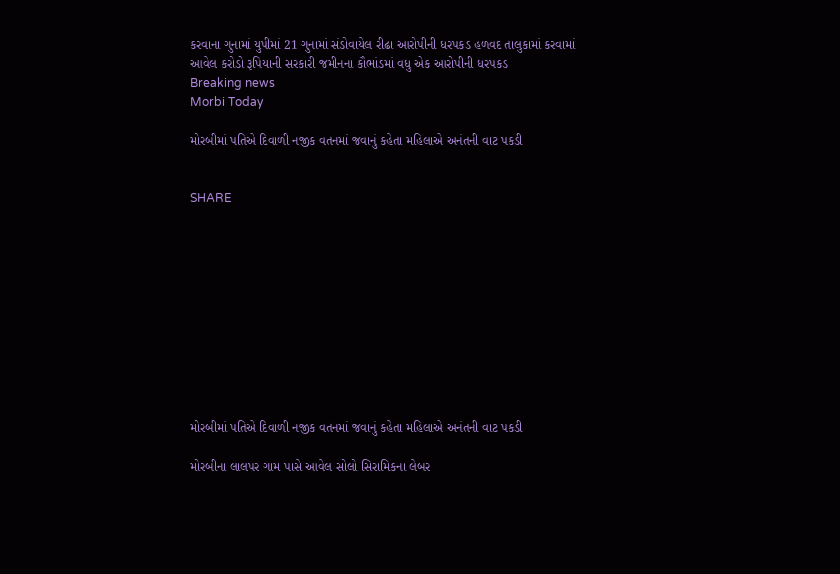કરવાના ગુનામાં યુપીમાં 21 ગુનામાં સંડોવાયેલ રીઢા આરોપીની ધરપકડ હળવદ તાલુકામાં કરવામાં આવેલ કરોડો રૂપિયાની સરકારી જમીનના કૌભાંડમાં વધુ એક આરોપીની ધરપકડ
Breaking news
Morbi Today

મોરબીમાં પતિએ દિવાળી નજીક વતનમાં જવાનું કહેતા મહિલાએ અનંતની વાટ પકડી


SHARE











મોરબીમાં પતિએ દિવાળી નજીક વતનમાં જવાનું કહેતા મહિલાએ અનંતની વાટ પકડી

મોરબીના લાલપર ગામ પાસે આવેલ સોલો સિરામિકના લેબર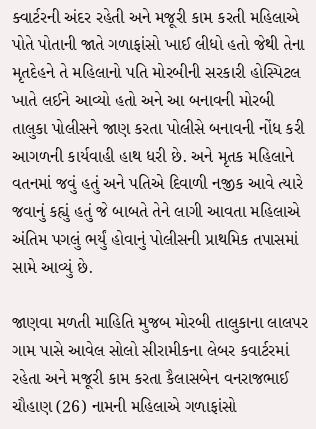ક્વાર્ટરની અંદર રહેતી અને મજૂરી કામ કરતી મહિલાએ પોતે પોતાની જાતે ગળાફાંસો ખાઈ લીધો હતો જેથી તેના મૃતદેહને તે મહિલાનો પતિ મોરબીની સરકારી હોસ્પિટલ ખાતે લઈને આવ્યો હતો અને આ બનાવની મોરબી તાલુકા પોલીસને જાણ કરતા પોલીસે બનાવની નોંધ કરી આગળની કાર્યવાહી હાથ ધરી છે. અને મૃતક મહિલાને વતનમાં જવું હતું અને પતિએ દિવાળી નજીક આવે ત્યારે જવાનું કહ્યું હતું જે બાબતે તેને લાગી આવતા મહિલાએ અંતિમ પગલું ભર્યું હોવાનું પોલીસની પ્રાથમિક તપાસમાં સામે આવ્યું છે.

જાણવા મળતી માહિતિ મુજબ મોરબી તાલુકાના લાલપર ગામ પાસે આવેલ સોલો સીરામીકના લેબર કવાર્ટરમાં રહેતા અને મજૂરી કામ કરતા કૈલાસબેન વનરાજભાઈ ચૌહાણ (26) નામની મહિલાએ ગળાફાંસો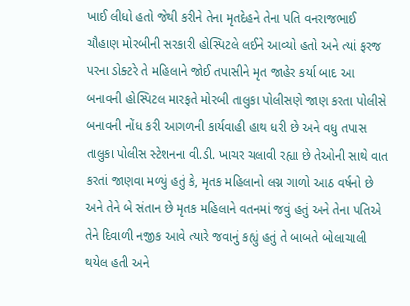ખાઈ લીધો હતો જેથી કરીને તેના મૃતદેહને તેના પતિ વનરાજભાઈ ચૌહાણ મોરબીની સરકારી હોસ્પિટલે લઈને આવ્યો હતો અને ત્યાં ફરજ પરના ડોક્ટરે તે મહિલાને જોઈ તપાસીને મૃત જાહેર કર્યા બાદ આ બનાવની હોસ્પિટલ મારફતે મોરબી તાલુકા પોલીસણે જાણ કરતા પોલીસે બનાવની નોંધ કરી આગળની કાર્યવાહી હાથ ધરી છે અને વધુ તપાસ તાલુકા પોલીસ સ્ટેશનના વી.ડી. ખાચર ચલાવી રહ્યા છે તેઓની સાથે વાત કરતાં જાણવા મળ્યું હતું કે, મૃતક મહિલાનો લગ્ન ગાળો આઠ વર્ષનો છે અને તેને બે સંતાન છે મૃતક મહિલાને વતનમાં જવું હતું અને તેના પતિએ તેને દિવાળી નજીક આવે ત્યારે જવાનું કહ્યું હતું તે બાબતે બોલાચાલી થયેલ હતી અને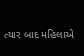ત્યાર બાદ મહિલાએ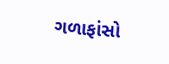ગળાફાંસો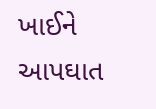ખાઈને આપઘાત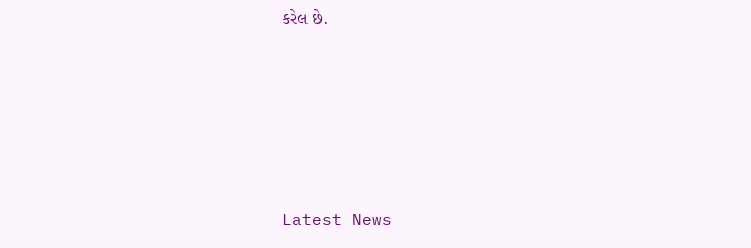કરેલ છે.






Latest News